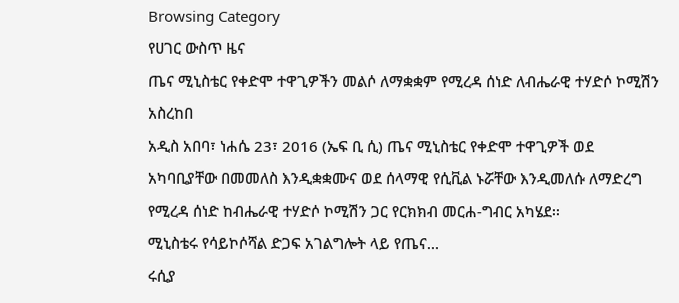Browsing Category
የሀገር ውስጥ ዜና
ጤና ሚኒስቴር የቀድሞ ተዋጊዎችን መልሶ ለማቋቋም የሚረዳ ሰነድ ለብሔራዊ ተሃድሶ ኮሚሽን አስረከበ
አዲስ አበባ፣ ነሐሴ 23፣ 2016 (ኤፍ ቢ ሲ) ጤና ሚኒስቴር የቀድሞ ተዋጊዎች ወደ አካባቢያቸው በመመለስ እንዲቋቋሙና ወደ ሰላማዊ የሲቪል ኑሯቸው እንዲመለሱ ለማድረግ የሚረዳ ሰነድ ከብሔራዊ ተሃድሶ ኮሚሽን ጋር የርክክብ መርሐ-ግብር አካሄደ፡፡
ሚኒስቴሩ የሳይኮሶሻል ድጋፍ አገልግሎት ላይ የጤና…
ሩሲያ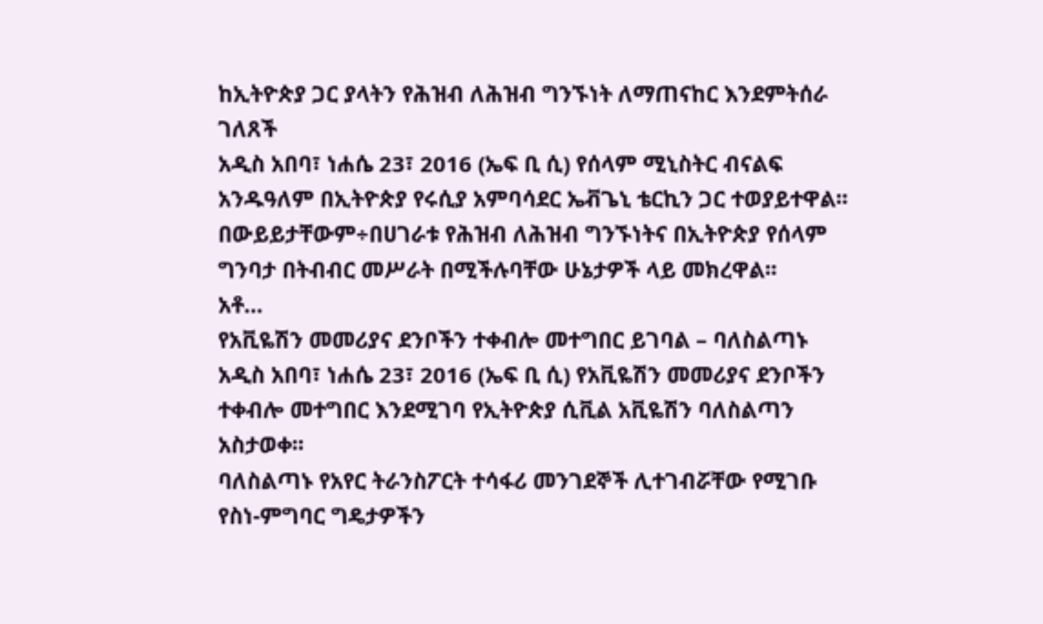ከኢትዮጵያ ጋር ያላትን የሕዝብ ለሕዝብ ግንኙነት ለማጠናከር እንደምትሰራ ገለጸች
አዲስ አበባ፣ ነሐሴ 23፣ 2016 (ኤፍ ቢ ሲ) የሰላም ሚኒስትር ብናልፍ አንዱዓለም በኢትዮጵያ የሩሲያ አምባሳደር ኤቭጌኒ ቴርኪን ጋር ተወያይተዋል፡፡
በውይይታቸውም÷በሀገራቱ የሕዝብ ለሕዝብ ግንኙነትና በኢትዮጵያ የሰላም ግንባታ በትብብር መሥራት በሚችሉባቸው ሁኔታዎች ላይ መክረዋል፡፡
አቶ…
የአቪዬሽን መመሪያና ደንቦችን ተቀብሎ መተግበር ይገባል – ባለስልጣኑ
አዲስ አበባ፣ ነሐሴ 23፣ 2016 (ኤፍ ቢ ሲ) የአቪዬሽን መመሪያና ደንቦችን ተቀብሎ መተግበር እንደሚገባ የኢትዮጵያ ሲቪል አቪዬሽን ባለስልጣን አስታወቀ፡፡
ባለስልጣኑ የአየር ትራንስፖርት ተሳፋሪ መንገደኞች ሊተገብሯቸው የሚገቡ የስነ-ምግባር ግዴታዎችን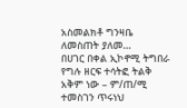አስመልክቶ ግንዛቤ ለመስጠት ያለመ…
በሀገር በቀል ኢኮኖሚ ትግበራ የግሉ ዘርፍ ተሳትፎ ትልቅ አቅም ነው – ም/ጠ/ሚ ተመስገን ጥሩነህ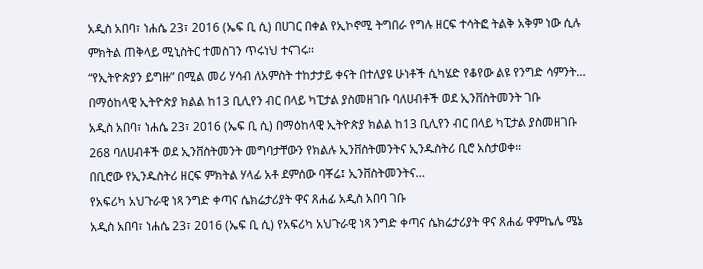አዲስ አበባ፣ ነሐሴ 23፣ 2016 (ኤፍ ቢ ሲ) በሀገር በቀል የኢኮኖሚ ትግበራ የግሉ ዘርፍ ተሳትፎ ትልቅ አቅም ነው ሲሉ ምክትል ጠቅላይ ሚኒስትር ተመስገን ጥሩነህ ተናገሩ፡፡
“የኢትዮጵያን ይግዙ” በሚል መሪ ሃሳብ ለአምስት ተከታታይ ቀናት በተለያዩ ሁነቶች ሲካሄድ የቆየው ልዩ የንግድ ሳምንት…
በማዕከላዊ ኢትዮጵያ ክልል ከ13 ቢሊየን ብር በላይ ካፒታል ያስመዘገቡ ባለሀብቶች ወደ ኢንቨስትመንት ገቡ
አዲስ አበባ፣ ነሐሴ 23፣ 2016 (ኤፍ ቢ ሲ) በማዕከላዊ ኢትዮጵያ ክልል ከ13 ቢሊየን ብር በላይ ካፒታል ያስመዘገቡ 268 ባለሀብቶች ወደ ኢንቨስትመንት መግባታቸውን የክልሉ ኢንቨስትመንትና ኢንዱስትሪ ቢሮ አስታወቀ።
በቢሮው የኢንዱስትሪ ዘርፍ ምክትል ሃላፊ አቶ ደምሰው ባቾሬ፤ ኢንቨስትመንትና…
የአፍሪካ አህጉራዊ ነጻ ንግድ ቀጣና ሴክሬታሪያት ዋና ጸሐፊ አዲስ አበባ ገቡ
አዲስ አበባ፣ ነሐሴ 23፣ 2016 (ኤፍ ቢ ሲ) የአፍሪካ አህጉራዊ ነጻ ንግድ ቀጣና ሴክሬታሪያት ዋና ጸሐፊ ዋምኬሌ ሜኔ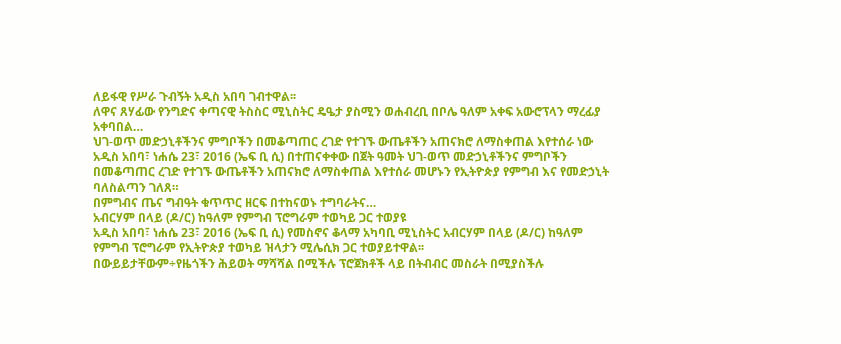ለይፋዊ የሥራ ጉብኝት አዲስ አበባ ገብተዋል፡፡
ለዋና ጸሃፊው የንግድና ቀጣናዊ ትስስር ሚኒስትር ዴዔታ ያስሚን ወሐብረቢ በቦሌ ዓለም አቀፍ አውሮፕላን ማረፊያ አቀባበል…
ህገ-ወጥ መድኃኒቶችንና ምግቦችን በመቆጣጠር ረገድ የተገኙ ውጤቶችን አጠናክሮ ለማስቀጠል እየተሰራ ነው
አዲስ አበባ፣ ነሐሴ 23፣ 2016 (ኤፍ ቢ ሲ) በተጠናቀቀው በጀት ዓመት ህገ-ወጥ መድኃኒቶችንና ምግቦችን በመቆጣጠር ረገድ የተገኙ ውጤቶችን አጠናክሮ ለማስቀጠል እየተሰራ መሆኑን የኢትዮጵያ የምግብ እና የመድኃኒት ባለስልጣን ገለጸ።
በምግብና ጤና ግብዓት ቁጥጥር ዘርፍ በተከናወኑ ተግባራትና…
አብርሃም በላይ (ዶ/ር) ከዓለም የምግብ ፕሮግራም ተወካይ ጋር ተወያዩ
አዲስ አበባ፣ ነሐሴ 23፣ 2016 (ኤፍ ቢ ሲ) የመስኖና ቆላማ አካባቢ ሚኒስትር አብርሃም በላይ (ዶ/ር) ከዓለም የምግብ ፕሮግራም የኢትዮጵያ ተወካይ ዝላታን ሚሌሲክ ጋር ተወያይተዋል፡፡
በውይይታቸውም÷የዜጎችን ሕይወት ማሻሻል በሚችሉ ፕሮጀክቶች ላይ በትብብር መስራት በሚያስችሉ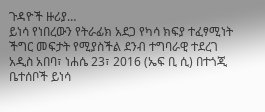ጉዳዮች ዙሪያ…
ይነሳ የነበረውን የትራፊክ አደጋ የካሳ ክፍያ ተፈፃሚነት ችግር መፍታት የሚያስችል ደንብ ተግባራዊ ተደረገ
አዲስ አበባ፣ ነሐሴ 23፣ 2016 (ኤፍ ቢ ሲ) በተጎጂ ቤተሰቦች ይነሳ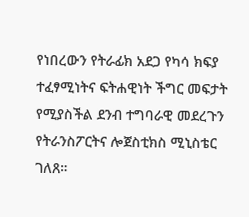የነበረውን የትራፊክ አደጋ የካሳ ክፍያ ተፈፃሚነትና ፍትሐዊነት ችግር መፍታት የሚያስችል ደንብ ተግባራዊ መደረጉን የትራንስፖርትና ሎጀስቲክስ ሚኒስቴር ገለጸ።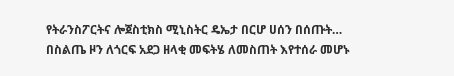የትራንስፖርትና ሎጀስቲክስ ሚኒስትር ዴኤታ በርሆ ሀሰን በሰጡት…
በስልጤ ዞን ለጎርፍ አደጋ ዘላቂ መፍትሄ ለመስጠት እየተሰራ መሆኑ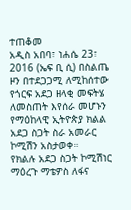ተጠቆመ
አዲስ አበባ፣ ነሐሴ 23፣ 2016 (ኤፍ ቢ ሲ) በስልጤ ዞን በተደጋጋሚ ለሚከሰተው የጎርፍ አደጋ ዘላቂ መፍትሄ ለመስጠት እየሰራ መሆኑን የማዕከላዊ ኢትዮጵያ ክልል አደጋ ስጋት ስራ አመራር ኮሚሽን አስታወቀ።
የክልሉ አደጋ ስጋት ኮሚሽነር ማዕረጉ ማቴዎስ ለፋና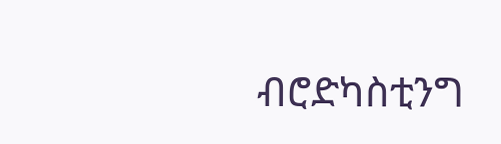ብሮድካስቲንግ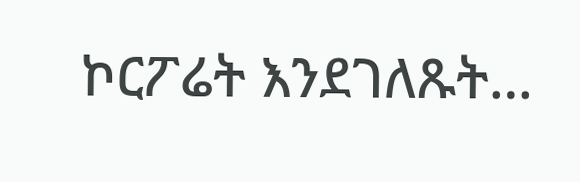ኮርፖሬት እንደገለጹት…